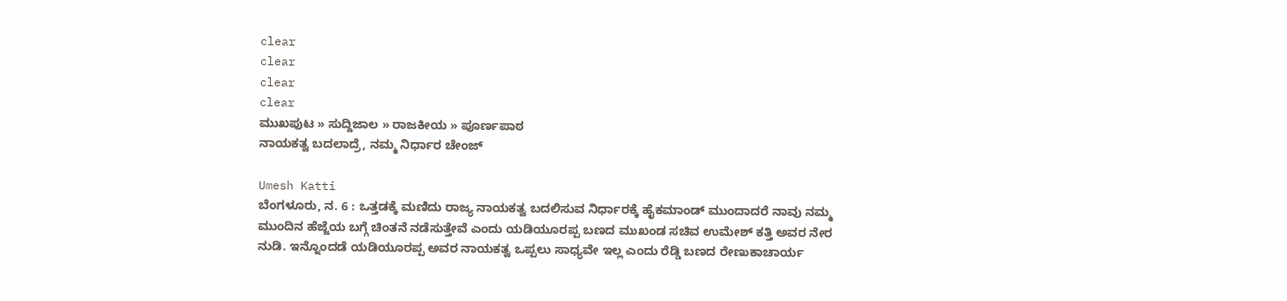clear
clear
clear
clear
ಮುಖಪುಟ » ಸುದ್ದಿಜಾಲ » ರಾಜಕೀಯ » ಪೂರ್ಣಪಾಠ
ನಾಯಕತ್ವ ಬದಲಾದ್ರೆ, ನಮ್ಮ ನಿರ್ಧಾರ ಚೇಂಜ್

Umesh Katti
ಬೆಂಗಳೂರು, ನ. 6 : ಒತ್ತಡಕ್ಕೆ ಮಣಿದು ರಾಜ್ಯ ನಾಯಕತ್ವ ಬದಲಿಸುವ ನಿರ್ಧಾರಕ್ಕೆ ಹೈಕಮಾಂಡ್ ಮುಂದಾದರೆ ನಾವು ನಮ್ಮ ಮುಂದಿನ ಹೆಜ್ಜೆಯ ಬಗ್ಗೆ ಚಿಂತನೆ ನಡೆಸುತ್ತೇವೆ ಎಂದು ಯಡಿಯೂರಪ್ಪ ಬಣದ ಮುಖಂಡ ಸಚಿವ ಉಮೇಶ್ ಕತ್ತಿ ಅವರ ನೇರ ನುಡಿ. ಇನ್ನೊಂದಡೆ ಯಡಿಯೂರಪ್ಪ ಅವರ ನಾಯಕತ್ವ ಒಪ್ಪಲು ಸಾಧ್ಯವೇ ಇಲ್ಲ ಎಂದು ರೆಡ್ಡಿ ಬಣದ ರೇಣುಕಾಚಾರ್ಯ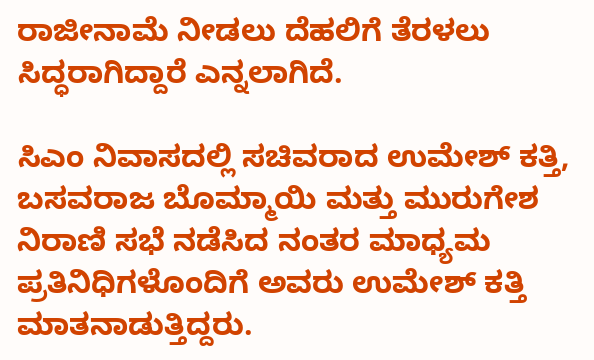ರಾಜೀನಾಮೆ ನೀಡಲು ದೆಹಲಿಗೆ ತೆರಳಲು ಸಿದ್ಧರಾಗಿದ್ದಾರೆ ಎನ್ನಲಾಗಿದೆ.

ಸಿಎಂ ನಿವಾಸದಲ್ಲಿ ಸಚಿವರಾದ ಉಮೇಶ್ ಕತ್ತಿ, ಬಸವರಾಜ ಬೊಮ್ಮಾಯಿ ಮತ್ತು ಮುರುಗೇಶ ನಿರಾಣಿ ಸಭೆ ನಡೆಸಿದ ನಂತರ ಮಾಧ್ಯಮ ಪ್ರತಿನಿಧಿಗಳೊಂದಿಗೆ ಅವರು ಉಮೇಶ್ ಕತ್ತಿ ಮಾತನಾಡುತ್ತಿದ್ದರು.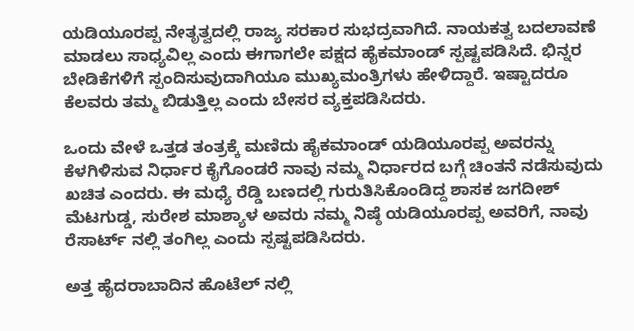ಯಡಿಯೂರಪ್ಪ ನೇತೃತ್ವದಲ್ಲಿ ರಾಜ್ಯ ಸರಕಾರ ಸುಭದ್ರವಾಗಿದೆ. ನಾಯಕತ್ವ ಬದಲಾವಣೆ ಮಾಡಲು ಸಾಧ್ಯವಿಲ್ಲ ಎಂದು ಈಗಾಗಲೇ ಪಕ್ಷದ ಹೈಕಮಾಂಡ್ ಸ್ಪಷ್ಟಪಡಿಸಿದೆ. ಭಿನ್ನರ ಬೇಡಿಕೆಗಳಿಗೆ ಸ್ಪಂದಿಸುವುದಾಗಿಯೂ ಮುಖ್ಯಮಂತ್ರಿಗಳು ಹೇಳಿದ್ದಾರೆ. ಇಷ್ಟಾದರೂ ಕೆಲವರು ತಮ್ಮ ಬಿಡುತ್ತಿಲ್ಲ ಎಂದು ಬೇಸರ ವ್ಯಕ್ತಪಡಿಸಿದರು.

ಒಂದು ವೇಳೆ ಒತ್ತಡ ತಂತ್ರಕ್ಕೆ ಮಣಿದು ಹೈಕಮಾಂಡ್ ಯಡಿಯೂರಪ್ಪ ಅವರನ್ನು ಕೆಳಗಿಳಿಸುವ ನಿರ್ಧಾರ ಕೈಗೊಂಡರೆ ನಾವು ನಮ್ಮ ನಿರ್ಧಾರದ ಬಗ್ಗೆ ಚಿಂತನೆ ನಡೆಸುವುದು ಖಚಿತ ಎಂದರು. ಈ ಮಧ್ಯೆ ರೆಡ್ಡಿ ಬಣದಲ್ಲಿ ಗುರುತಿಸಿಕೊಂಡಿದ್ದ ಶಾಸಕ ಜಗದೀಶ್ ಮೆಟಗುಡ್ಡ, ಸುರೇಶ ಮಾಶ್ಯಾಳ ಅವರು ನಮ್ಮ ನಿಷ್ಠೆ ಯಡಿಯೂರಪ್ಪ ಅವರಿಗೆ, ನಾವು ರೆಸಾರ್ಟ್ ನಲ್ಲಿ ತಂಗಿಲ್ಲ ಎಂದು ಸ್ಪಷ್ಟಪಡಿಸಿದರು.

ಅತ್ತ ಹೈದರಾಬಾದಿನ ಹೊಟೆಲ್ ನಲ್ಲಿ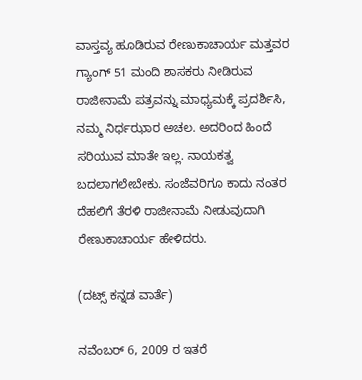ವಾಸ್ತವ್ಯ ಹೂಡಿರುವ ರೇಣುಕಾಚಾರ್ಯ ಮತ್ತವರ ಗ್ಯಾಂಗ್ 51 ಮಂದಿ ಶಾಸಕರು ನೀಡಿರುವ ರಾಜೀನಾಮೆ ಪತ್ರವನ್ನು ಮಾಧ್ಯಮಕ್ಕೆ ಪ್ರದರ್ಶಿಸಿ, ನಮ್ಮ ನಿರ್ಧಝಾರ ಅಚಲ. ಅದರಿಂದ ಹಿಂದೆ ಸರಿಯುವ ಮಾತೇ ಇಲ್ಲ. ನಾಯಕತ್ವ ಬದಲಾಗಲೇಬೇಕು. ಸಂಜೆವರಿಗೂ ಕಾದು ನಂತರ ದೆಹಲಿಗೆ ತೆರಳಿ ರಾಜೀನಾಮೆ ನೀಡುವುದಾಗಿ ರೇಣುಕಾಚಾರ್ಯ ಹೇಳಿದರು.

(ದಟ್ಸ್ ಕನ್ನಡ ವಾರ್ತೆ)

ನವೆಂಬರ್ 6, 2009 ರ ಇತರೆ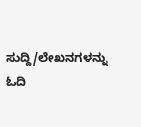ಸುದ್ದಿ/ಲೇಖನಗಳನ್ನು ಓದಿ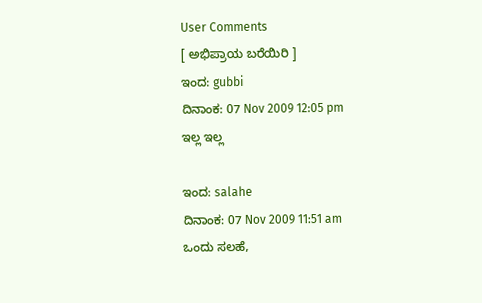User Comments
[ ಅಭಿಪ್ರಾಯ ಬರೆಯಿರಿ ]
ಇಂದ: gubbi
ದಿನಾಂಕ: 07 Nov 2009 12:05 pm
ಇಲ್ಲ ಇಲ್ಲ

ಇಂದ: salahe
ದಿನಾಂಕ: 07 Nov 2009 11:51 am
ಒಂದು ಸಲಹೆ,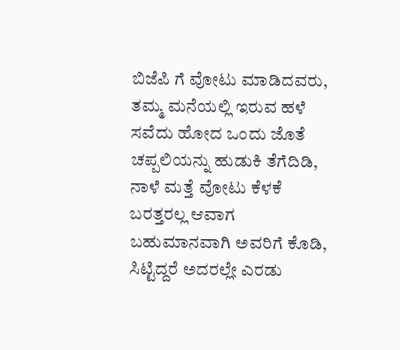ಬಿಜೆಪಿ ಗೆ ವೋಟು ಮಾಡಿದವರು, ತಮ್ಮ ಮನೆಯಲ್ಲಿ ಇರುವ ಹಳೆ ಸವೆದು ಹೋದ ಒಂದು ಜೊತೆ ಚಪ್ಪಲಿಯನ್ನು ಹುಡುಕಿ ತೆಗೆದಿಡಿ, ನಾಳೆ ಮತ್ತೆ ವೋಟು ಕೆಳಕೆ ಬರತ್ತರಲ್ಲ ಆವಾಗ ಬಹುಮಾನವಾಗಿ ಅವರಿಗೆ ಕೊಡಿ, ಸಿಟ್ಟಿದ್ದರೆ ಅದರಲ್ಲೇ ಎರಡು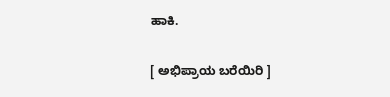ಹಾಕಿ.

[ ಅಭಿಪ್ರಾಯ ಬರೆಯಿರಿ ]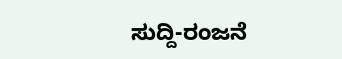ಸುದ್ದಿ-ರಂಜನೆ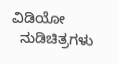ವಿಡಿಯೋ
  ನುಡಿಚಿತ್ರಗಳು